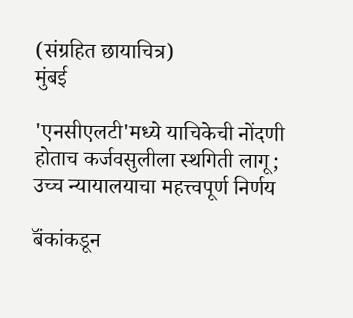(संग्रहित छायाचित्र)
मुंबई

'एनसीएलटी'मध्ये याचिकेची नोंदणी होताच कर्जवसुलीला स्थगिती लागू; उच्च न्यायालयाचा महत्त्वपूर्ण निर्णय

बॅंकांकडून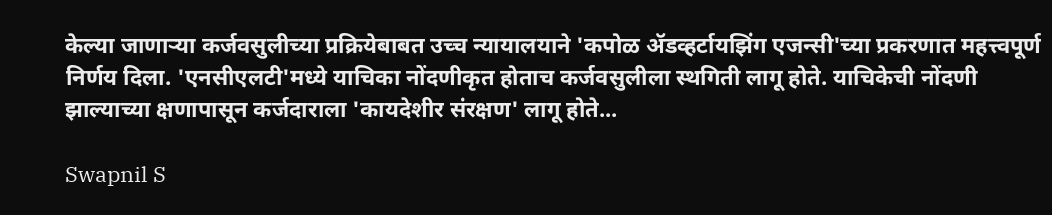केल्या जाणाऱ्या कर्जवसुलीच्या प्रक्रियेबाबत उच्च न्यायालयाने 'कपोळ ॲडव्हर्टायझिंग एजन्सी'च्या प्रकरणात महत्त्वपूर्ण निर्णय दिला. 'एनसीएलटी'मध्ये याचिका नोंदणीकृत होताच कर्जवसुलीला स्थगिती लागू होते. याचिकेची नोंदणी झाल्याच्या क्षणापासून कर्जदाराला 'कायदेशीर संरक्षण' लागू होते...

Swapnil S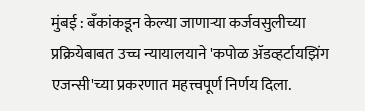मुंबई : बॅंकांकडून केल्या जाणाऱ्या कर्जवसुलीच्या प्रक्रियेबाबत उच्च न्यायालयाने 'कपोळ ॲडव्हर्टायझिंग एजन्सी'च्या प्रकरणात महत्त्वपूर्ण निर्णय दिला.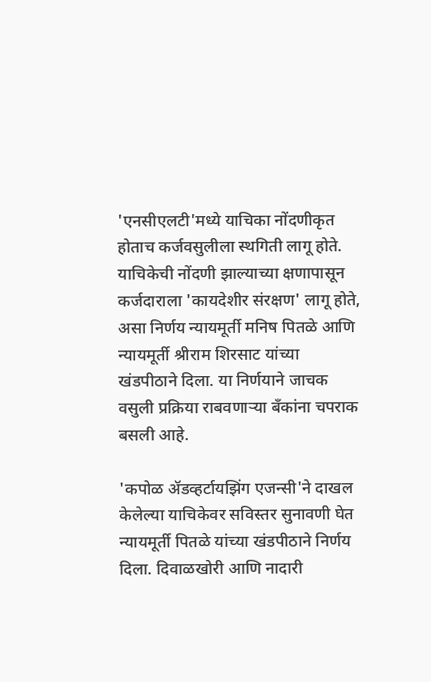'एनसीएलटी'मध्ये याचिका नोंदणीकृत होताच कर्जवसुलीला स्थगिती लागू होते. याचिकेची नोंदणी झाल्याच्या क्षणापासून कर्जदाराला 'कायदेशीर संरक्षण' लागू होते, असा निर्णय न्यायमूर्ती मनिष पितळे आणि न्यायमूर्ती श्रीराम शिरसाट यांच्या खंडपीठाने दिला. या निर्णयाने जाचक वसुली प्रक्रिया राबवणाऱ्या बॅंकांना चपराक बसली आहे.

'कपोळ ॲडव्हर्टायझिंग एजन्सी'ने दाखल केलेल्या याचिकेवर सविस्तर सुनावणी घेत न्यायमूर्ती पितळे यांच्या खंडपीठाने निर्णय दिला. दिवाळखोरी आणि नादारी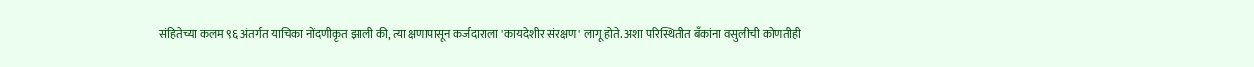संहितेच्या कलम ९६ अंतर्गत याचिका नोंदणीकृत झाली की, त्या क्षणापासून कर्जदाराला 'कायदेशीर संरक्षण' लागू होते. अशा परिस्थितीत बँकांना वसुलीची कोणतीही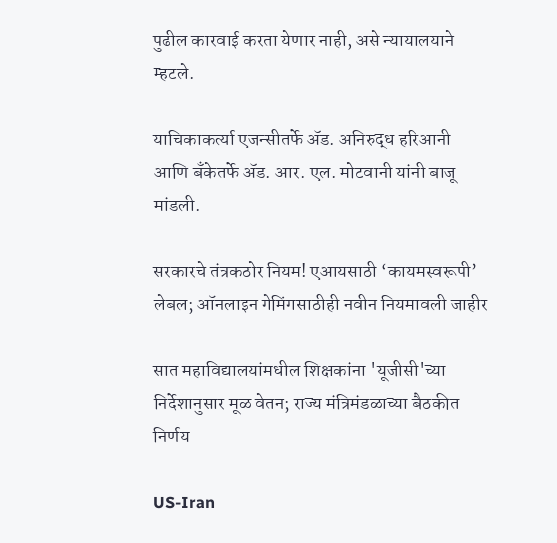पुढील कारवाई करता येणार नाही, असे न्यायालयाने म्हटले.

याचिकाकर्त्या एजन्सीतर्फे ॲड. अनिरुद्ध हरिआनी आणि बॅंकेतर्फे ॲड. आर. एल. मोटवानी यांनी बाजू मांडली.

सरकारचे तंत्रकठोर नियम! एआयसाठी ‘कायमस्वरूपी’ लेबल; ऑनलाइन गेमिंगसाठीही नवीन नियमावली जाहीर

सात महाविद्यालयांमधील शिक्षकांना 'यूजीसी'च्या निर्देशानुसार मूळ वेतन; राज्य मंत्रिमंडळाच्या बैठकीत निर्णय

US-Iran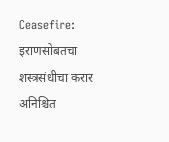Ceasefire: इराणसोबतचा शस्त्रसंधीचा करार अनिश्चित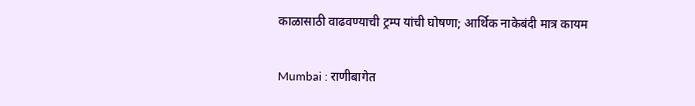काळासाठी वाढवण्याची ट्रम्प यांची घोषणा; आर्थिक नाकेबंदी मात्र कायम

Mumbai : राणीबागेत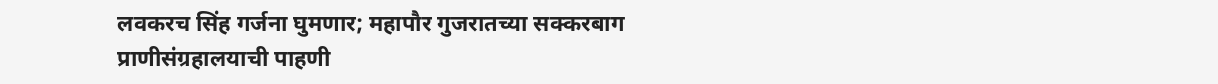लवकरच सिंह गर्जना घुमणार; महापौर गुजरातच्या सक्करबाग प्राणीसंग्रहालयाची पाहणी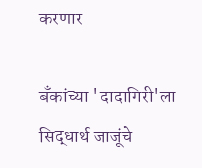करणार

बँकांच्या 'दादागिरी'ला सिद्धार्थ जाजूंचे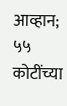आव्हान; ५५ कोटींच्या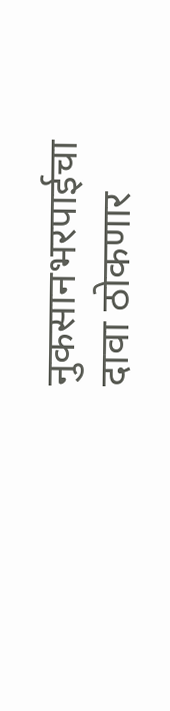नुकसानभरपाईचा दावा ठोकणार